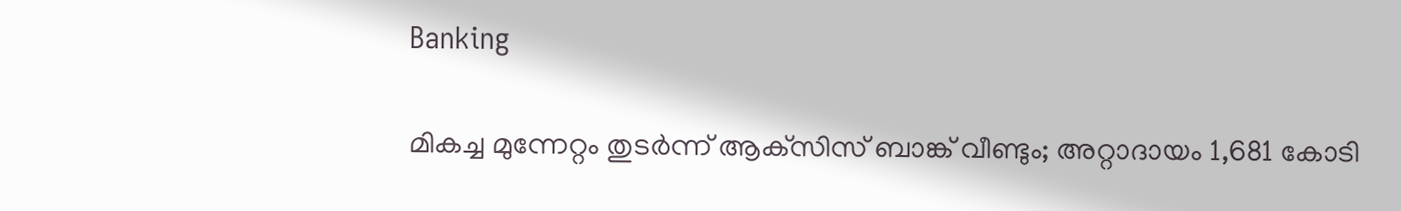Banking

മികച്ച മുന്നേറ്റം തുടര്‍ന്ന് ആക്‌സിസ് ബാങ്ക് വീണ്ടും; അറ്റാദായം 1,681 കോടി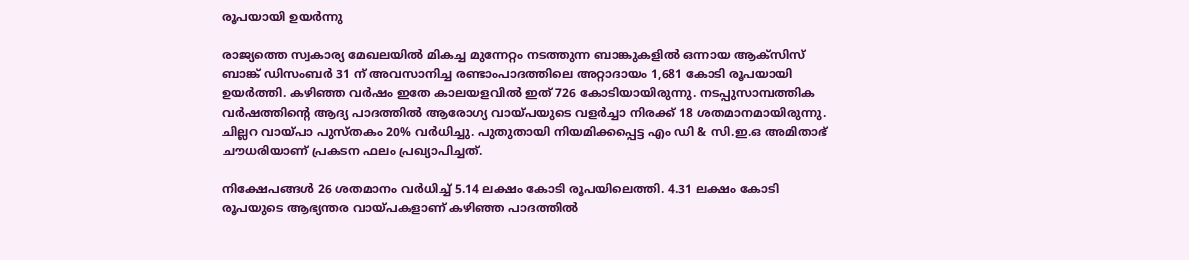രൂപയായി ഉയര്‍ന്നു

രാജ്യത്തെ സ്വകാര്യ മേഖലയില്‍ മികച്ച മുന്നേറ്റം നടത്തുന്ന ബാങ്കുകളില്‍ ഒന്നായ ആക്‌സിസ് ബാങ്ക് ഡിസംബര്‍ 31 ന് അവസാനിച്ച രണ്ടാംപാദത്തിലെ അറ്റാദായം 1,681 കോടി രൂപയായി ഉയര്‍ത്തി. കഴിഞ്ഞ വര്‍ഷം ഇതേ കാലയളവില്‍ ഇത് 726 കോടിയായിരുന്നു. നടപ്പുസാമ്പത്തിക വര്‍ഷത്തിന്റെ ആദ്യ പാദത്തില്‍ ആരോഗ്യ വായ്പയുടെ വളര്‍ച്ചാ നിരക്ക് 18 ശതമാനമായിരുന്നു. ചില്ലറ വായ്പാ പുസ്തകം 20% വര്‍ധിച്ചു. പുതുതായി നിയമിക്കപ്പെട്ട എം ഡി & സി.ഇ.ഒ അമിതാഭ് ചൗധരിയാണ് പ്രകടന ഫലം പ്രഖ്യാപിച്ചത്.

നിക്ഷേപങ്ങള്‍ 26 ശതമാനം വര്‍ധിച്ച് 5.14 ലക്ഷം കോടി രൂപയിലെത്തി. 4.31 ലക്ഷം കോടി രൂപയുടെ ആഭ്യന്തര വായ്പകളാണ് കഴിഞ്ഞ പാദത്തില്‍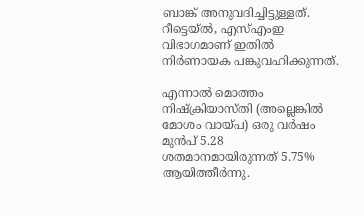ബാങ്ക് അനുവദിച്ചിട്ടുള്ളത്. റീട്ടെയ്ല്‍, എസ്എംഇ വിഭാഗമാണ് ഇതില്‍ നിര്‍ണായക പങ്കുവഹിക്കുന്നത്.

എന്നാല്‍ മൊത്തം നിഷ്‌ക്രിയാസ്തി (അല്ലെങ്കില്‍ മോശം വായ്പ) ഒരു വര്‍ഷം മുന്‍പ് 5.28 ശതമാനമായിരുന്നത് 5.75% ആയിത്തീര്‍ന്നു.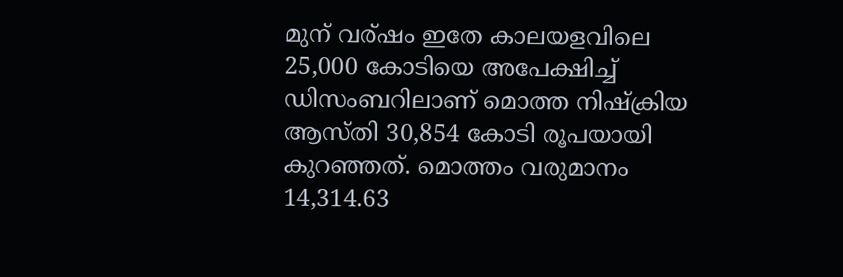മുന് വര്ഷം ഇതേ കാലയളവിലെ 25,000 കോടിയെ അപേക്ഷിച്ച് ഡിസംബറിലാണ് മൊത്ത നിഷ്‌ക്രിയ ആസ്തി 30,854 കോടി രൂപയായി കുറഞ്ഞത്. മൊത്തം വരുമാനം 14,314.63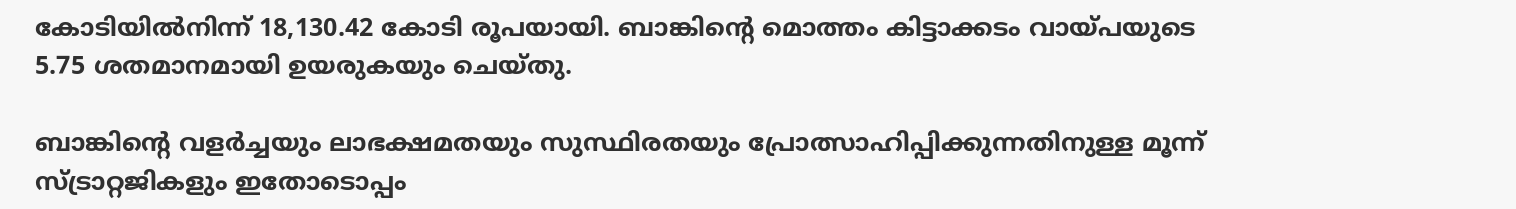കോടിയില്‍നിന്ന് 18,130.42 കോടി രൂപയായി. ബാങ്കിന്റെ മൊത്തം കിട്ടാക്കടം വായ്പയുടെ 5.75 ശതമാനമായി ഉയരുകയും ചെയ്തു.

ബാങ്കിന്റെ വളര്‍ച്ചയും ലാഭക്ഷമതയും സുസ്ഥിരതയും പ്രോത്സാഹിപ്പിക്കുന്നതിനുള്ള മൂന്ന് സ്ട്രാറ്റജികളും ഇതോടൊപ്പം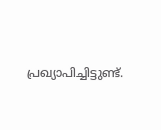പ്രഖ്യാപിച്ചിട്ടുണ്ട്.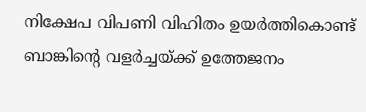നിക്ഷേപ വിപണി വിഹിതം ഉയര്‍ത്തികൊണ്ട് ബാങ്കിന്റെ വളര്‍ച്ചയ്ക്ക് ഉത്തേജനം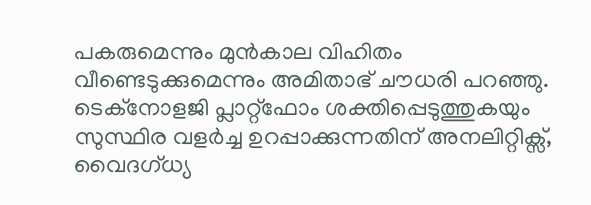പകരുമെന്നും മുന്‍കാല വിഹിതം വീണ്ടെടുക്കുമെന്നും അമിതാഭ് ചൗധരി പറഞ്ഞു. ടെക്നോളജി പ്ലാറ്റ്ഫോം ശക്തിപ്പെടുത്തുകയും സുസ്ഥിര വളര്‍ച്ച ഉറപ്പാക്കുന്നതിന് അനലിറ്റിക്സ്, വൈദഗ്ധ്യ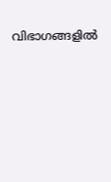വിഭാഗങ്ങളില്‍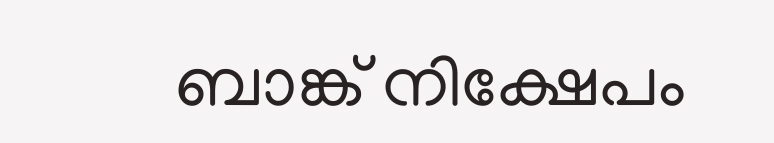ബാങ്ക് നിക്ഷേപം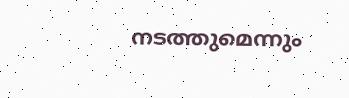നടത്തുമെന്നും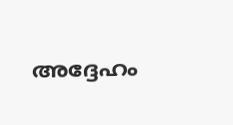അദ്ദേഹം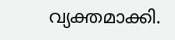വ്യക്തമാക്കി.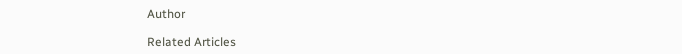Author

Related Articles